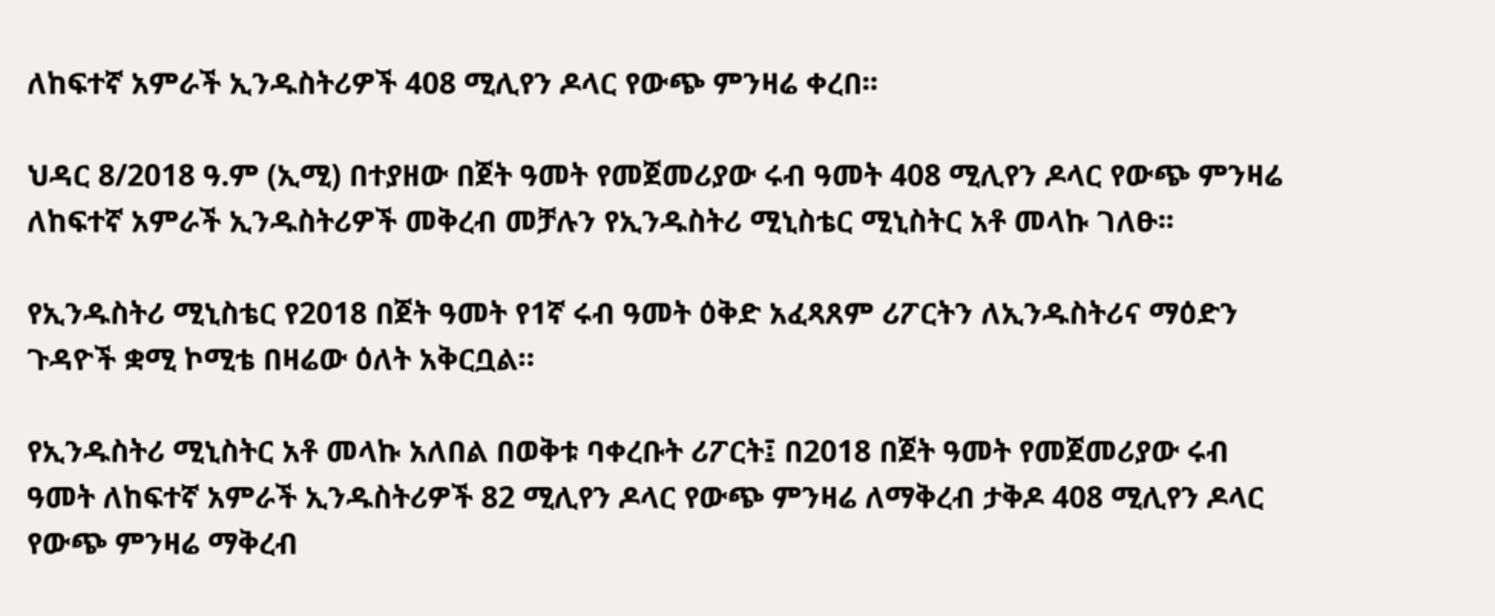ለከፍተኛ አምራች ኢንዱስትሪዎች 408 ሚሊየን ዶላር የውጭ ምንዛሬ ቀረበ፡፡

ህዳር 8/2018 ዓ.ም (ኢሚ) በተያዘው በጀት ዓመት የመጀመሪያው ሩብ ዓመት 408 ሚሊየን ዶላር የውጭ ምንዛሬ ለከፍተኛ አምራች ኢንዱስትሪዎች መቅረብ መቻሉን የኢንዱስትሪ ሚኒስቴር ሚኒስትር አቶ መላኩ ገለፁ፡፡

የኢንዱስትሪ ሚኒስቴር የ2018 በጀት ዓመት የ1ኛ ሩብ ዓመት ዕቅድ አፈጻጸም ሪፖርትን ለኢንዱስትሪና ማዕድን ጉዳዮች ቋሚ ኮሚቴ በዛሬው ዕለት አቅርቧል።

የኢንዱስትሪ ሚኒስትር አቶ መላኩ አለበል በወቅቱ ባቀረቡት ሪፖርት፤ በ2018 በጀት ዓመት የመጀመሪያው ሩብ ዓመት ለከፍተኛ አምራች ኢንዱስትሪዎች 82 ሚሊየን ዶላር የውጭ ምንዛሬ ለማቅረብ ታቅዶ 408 ሚሊየን ዶላር የውጭ ምንዛሬ ማቅረብ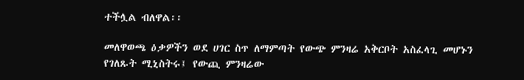ተችሏል ብለዋል፡፡

መለዋወጫ ዕቃዎችን ወደ ሀገር ስጥ ለማምጣት የውጭ ምንዛሬ አቅርቦት አስፈላጊ መሆኑን የገለጹት ሚኒስትሩ፤ የውጪ ምንዛሬው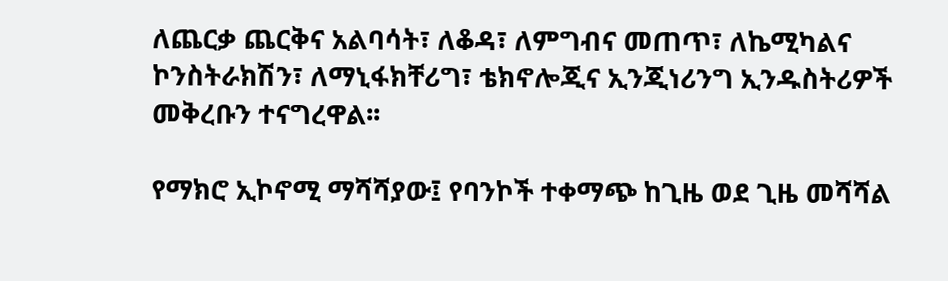ለጨርቃ ጨርቅና አልባሳት፣ ለቆዳ፣ ለምግብና መጠጥ፣ ለኬሚካልና ኮንስትራክሽን፣ ለማኒፋክቸሪግ፣ ቴክኖሎጂና ኢንጂነሪንግ ኢንዱስትሪዎች መቅረቡን ተናግረዋል፡፡

የማክሮ ኢኮኖሚ ማሻሻያው፤ የባንኮች ተቀማጭ ከጊዜ ወደ ጊዜ መሻሻል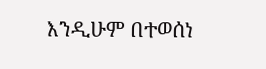እንዲሁም በተወሰነ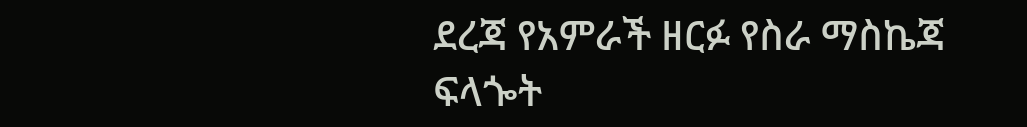ደረጃ የአምራች ዘርፉ የስራ ማስኬጃ ፍላጐት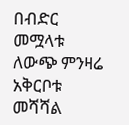በብድር መሟላቱ ለውጭ ምንዛሬ አቅርቦቱ መሻሻል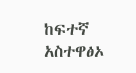ከፍተኛ አስተዋፅኦ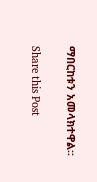ማበርከቱን አመላክተዋል፡፡

Share this Post